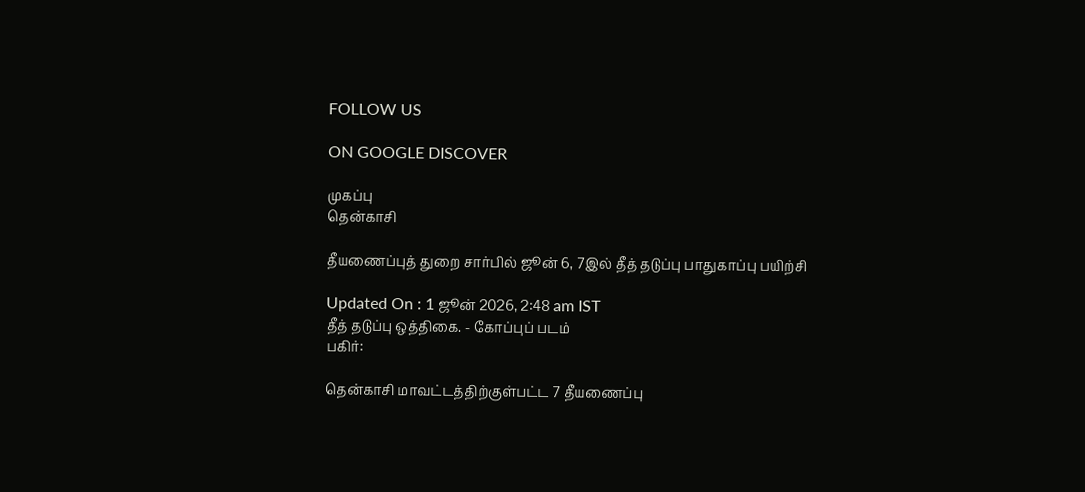FOLLOW US

ON GOOGLE DISCOVER

முகப்பு
தென்காசி

தீயணைப்புத் துறை சார்பில் ஜூன் 6, 7இல் தீத் தடுப்பு பாதுகாப்பு பயிற்சி

Updated On : 1 ஜூன் 2026, 2:48 am IST
தீத் தடுப்பு ஒத்திகை. - கோப்புப் படம்
பகிர்:

தென்காசி மாவட்டத்திற்குள்பட்ட 7 தீயணைப்பு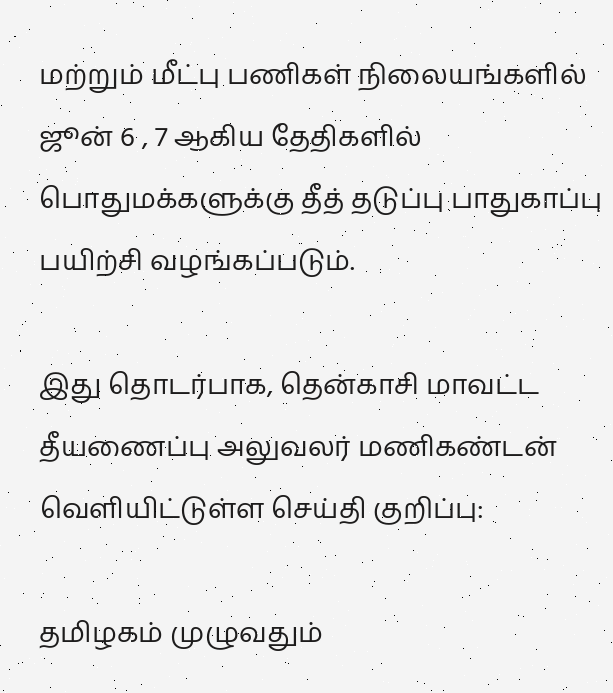மற்றும் மீட்பு பணிகள் நிலையங்களில் ஜூன் 6 , 7 ஆகிய தேதிகளில் பொதுமக்களுக்கு தீத் தடுப்பு பாதுகாப்பு பயிற்சி வழங்கப்படும்.

இது தொடர்பாக, தென்காசி மாவட்ட தீயணைப்பு அலுவலர் மணிகண்டன் வெளியிட்டுள்ள செய்தி குறிப்பு:

தமிழகம் முழுவதும்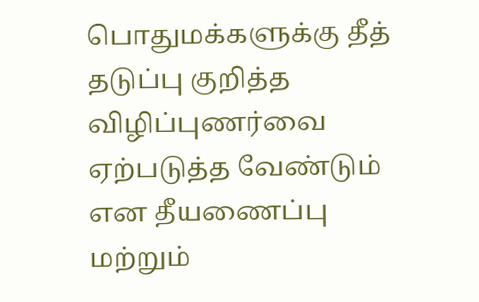பொதுமக்களுக்கு தீத் தடுப்பு குறித்த விழிப்புணர்வை ஏற்படுத்த வேண்டும் என தீயணைப்பு மற்றும்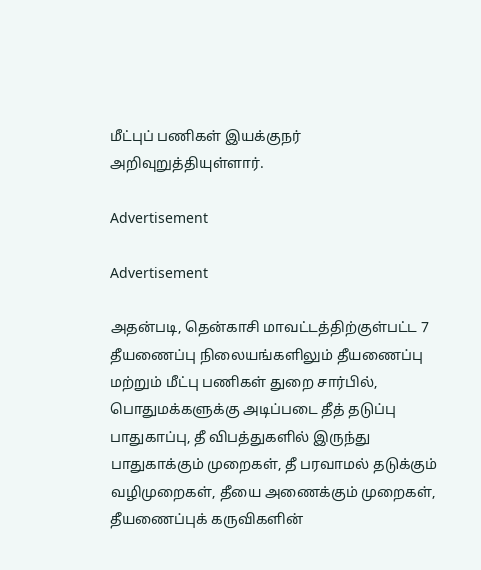மீட்புப் பணிகள் இயக்குநர் அறிவுறுத்தியுள்ளார்.

Advertisement

Advertisement

அதன்படி, தென்காசி மாவட்டத்திற்குள்பட்ட 7 தீயணைப்பு நிலையங்களிலும் தீயணைப்பு மற்றும் மீட்பு பணிகள் துறை சார்பில், பொதுமக்களுக்கு அடிப்படை தீத் தடுப்பு பாதுகாப்பு, தீ விபத்துகளில் இருந்து பாதுகாக்கும் முறைகள், தீ பரவாமல் தடுக்கும் வழிமுறைகள், தீயை அணைக்கும் முறைகள், தீயணைப்புக் கருவிகளின்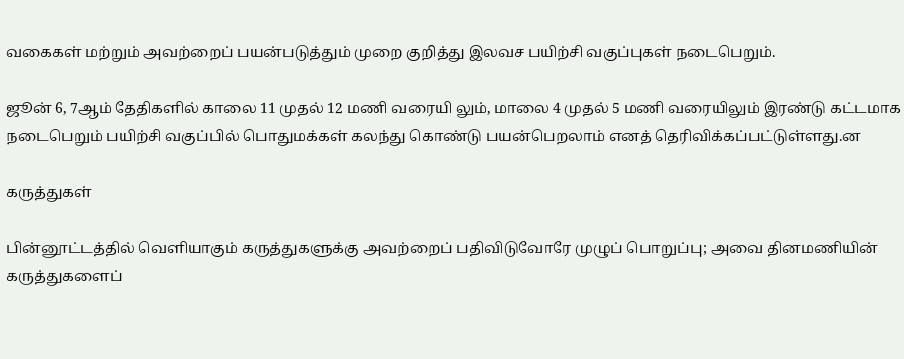வகைகள் மற்றும் அவற்றைப் பயன்படுத்தும் முறை குறித்து இலவச பயிற்சி வகுப்புகள் நடைபெறும்.

ஜூன் 6, 7ஆம் தேதிகளில் காலை 11 முதல் 12 மணி வரையி லும், மாலை 4 முதல் 5 மணி வரையிலும் இரண்டு கட்டமாக நடைபெறும் பயிற்சி வகுப்பில் பொதுமக்கள் கலந்து கொண்டு பயன்பெறலாம் எனத் தெரிவிக்கப்பட்டுள்ளது.ன

கருத்துகள்

பின்னூட்டத்தில் வெளியாகும் கருத்துகளுக்கு அவற்றைப் பதிவிடுவோரே முழுப் பொறுப்பு; அவை தினமணியின் கருத்துகளைப்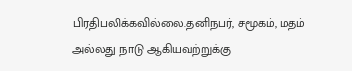பிரதிபலிக்கவில்லை.தனிநபர், சமூகம், மதம் அல்லது நாடு ஆகியவற்றுக்கு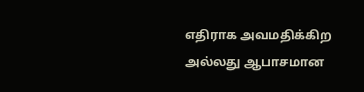எதிராக அவமதிக்கிற அல்லது ஆபாசமான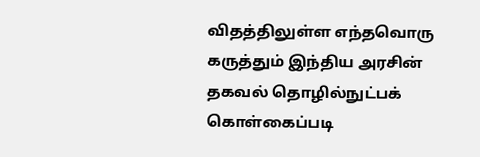விதத்திலுள்ள எந்தவொரு கருத்தும் இந்திய அரசின் தகவல் தொழில்நுட்பக் கொள்கைப்படி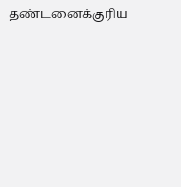தண்டனைக்குரிய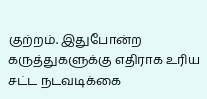குற்றம். இதுபோன்ற கருத்துகளுக்கு எதிராக உரிய சட்ட நடவடிக்கை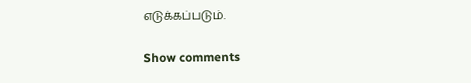எடுக்கப்படும்.

Show comments